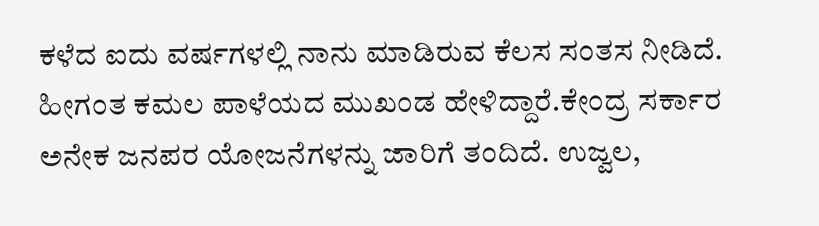ಕಳೆದ ಐದು ವರ್ಷಗಳಲ್ಲಿ ನಾನು ಮಾಡಿರುವ ಕೆಲಸ ಸಂತಸ ನೀಡಿದೆ. ಹೀಗಂತ ಕಮಲ ಪಾಳೆಯದ ಮುಖಂಡ ಹೇಳಿದ್ದಾರೆ.ಕೇಂದ್ರ ಸರ್ಕಾರ ಅನೇಕ ಜನಪರ ಯೋಜನೆಗಳನ್ನು ಜಾರಿಗೆ ತಂದಿದೆ. ಉಜ್ವಲ,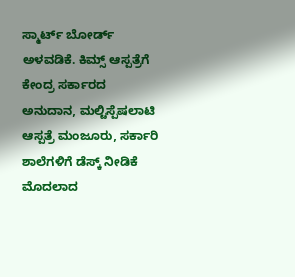ಸ್ಮಾರ್ಟ್ ಬೋರ್ಡ್ ಅಳವಡಿಕೆ. ಕಿಮ್ಸ್ ಆಸ್ಪತ್ರೆಗೆ ಕೇಂದ್ರ ಸರ್ಕಾರದ ಅನುದಾನ, ಮಲ್ಟಿಸ್ಪೆಷಲಾಟಿ ಆಸ್ಪತ್ರೆ ಮಂಜೂರು, ಸರ್ಕಾರಿ ಶಾಲೆಗಳಿಗೆ ಡೆಸ್ಕ್ ನೀಡಿಕೆ ಮೊದಲಾದ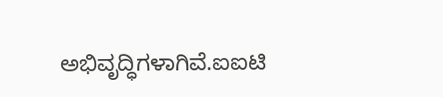ಅಭಿವೃದ್ಧಿಗಳಾಗಿವೆ.ಐಐಟಿ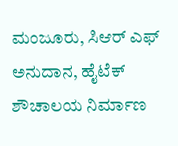ಮಂಜೂರು, ಸಿಆರ್ ಎಫ್ ಅನುದಾನ, ಹೈಟೆಕ್ ಶೌಚಾಲಯ ನಿರ್ಮಾಣ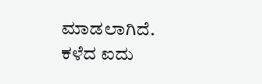ಮಾಡಲಾಗಿದೆ. ಕಳೆದ ಐದು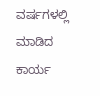ವರ್ಷಗಳಲ್ಲಿ ಮಾಡಿದ ಕಾರ್ಯ